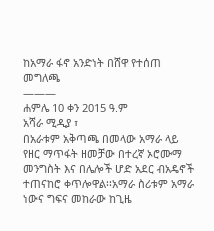ከአማራ ፋኖ አንድነት በሸዋ የተሰጠ መግለጫ
———
ሐምሌ 10 ቀን 2015 ዓ.ም
አሻራ ሚዲያ ፣
በአራቱም አቅጣጫ በመላው አማራ ላይ የዘር ማጥፋት ዘመቻው በተረኛ ኦሮሙማ መንግስት እና በሌሎች ሆድ አደር ብአዴኖች ተጠናከሮ ቀጥሎዋል፡፡አማራ ስሪቱም አማራ ነውና ግፍና መከራው ከጊዜ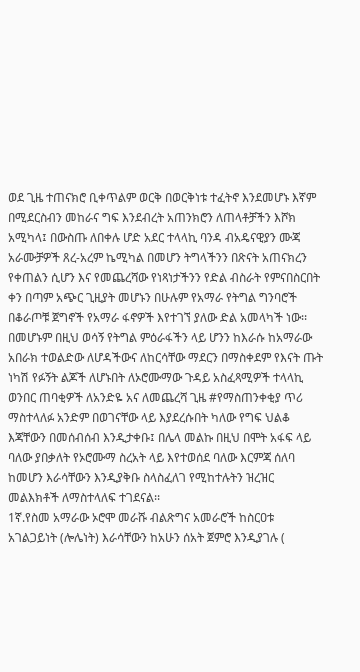ወደ ጊዜ ተጠናክሮ ቢቀጥልም ወርቅ በወርቅነቱ ተፈትኖ እንደመሆኑ እኛም በሚደርስብን መከራና ግፍ እንደብረት አጠንክሮን ለጠላቶቻችን እሾክ አሚካላ፤ በውስጡ ለበቀሉ ሆድ አደር ተላላኪ ባንዳ ብአዴናዊያን ሙጃ አራሙቻዎች ጸረ-አረም ኬሚካል በመሆን ትግላችንን በጽናት አጠናክረን የቀጠልን ሲሆን እና የመጨረሻው የነጻነታችንን የድል ብስራት የምናበስርበት ቀን በጣም አጭር ጊዚያት መሆኑን በሁሉም የአማራ የትግል ግንባሮች በቆራጦቹ ጀግኖች የአማራ ፋኖዎች እየተገኘ ያለው ድል አመላካች ነው፡፡ በመሆኑም በዚህ ወሳኝ የትግል ምዕራፋችን ላይ ሆንን ከእራሱ ከአማራው አበራክ ተወልድው ለሆዳችውና ለከርሳቸው ማደርን በማስቀደም የእናት ጡት ነካሽ የፉኝት ልጆች ለሆኑበት ለኦሮሙማው ጉዳይ አስፈጻሚዎች ተላላኪ ወንበር ጠባቂዎች ለአንድዬ አና ለመጨረሻ ጊዜ #የማስጠንቀቂያ ጥሪ ማስተላለፉ አንድም በወገናቸው ላይ እያደረሱበት ካለው የግፍ ህልቆ እጃቸውን በመሰብሰብ እንዲታቀቡ፤ በሌላ መልኩ በዚህ በሞት አፋፍ ላይ ባለው ያበቃለት የኦሮሙማ ስረአት ላይ እየተወሰደ ባለው እርምጃ ሰለባ ከመሆን እራሳቸውን እንዲያቅቡ ስላስፈለገ የሚከተሉትን ዝረዝር መልእክቶች ለማስተላለፍ ተገደናል፡፡
1ኛ.የስመ አማራው ኦሮሞ መራሹ ብልጽግና አመራሮች ከስርዐቱ አገልጋይነት (ሎሌነት) እራሳቸውን ከአሁን ሰአት ጀምሮ እንዲያገሉ (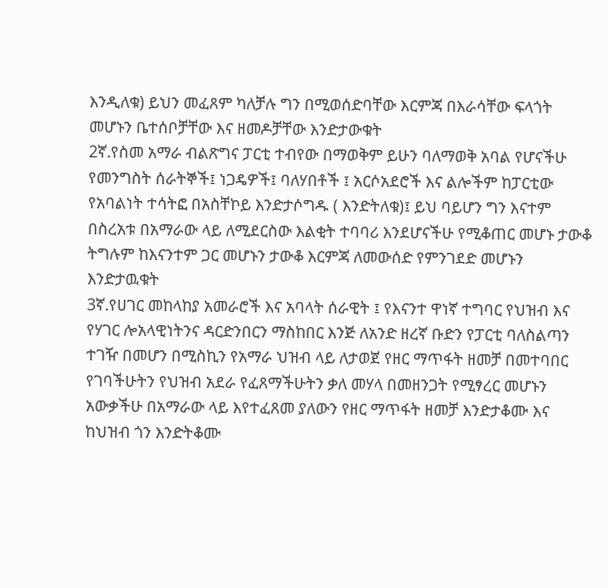እንዲለቁ) ይህን መፈጸም ካለቻሉ ግን በሚወሰድባቸው እርምጃ በእራሳቸው ፍላጎት መሆኑን ቤተሰቦቻቸው እና ዘመዶቻቸው እንድታውቁት
2ኛ.የስመ አማራ ብልጽግና ፓርቲ ተብየው በማወቅም ይሁን ባለማወቅ አባል የሆናችሁ የመንግስት ሰራትኞች፤ ነጋዴዎች፤ ባለሃበቶች ፤ አርሶአደሮች እና ልሎችም ከፓርቲው የአባልነት ተሳትፎ በአስቸኮይ እንድታሶግዱ ( እንድትለቁ)፤ ይህ ባይሆን ግን እናተም በስረአቱ በአማራው ላይ ለሚደርስው እልቂት ተባባሪ እንደሆናችሁ የሚቆጠር መሆኑ ታውቆ ትግሉም ከእናንተም ጋር መሆኑን ታውቆ እርምጃ ለመውሰድ የምንገደድ መሆኑን እንድታዉቁት
3ኛ.የሀገር መከላከያ አመራሮች እና አባላት ሰራዊት ፤ የእናንተ ዋነኛ ተግባር የህዝብ እና የሃገር ሎአላዊነትንና ዳርድንበርን ማስከበር እንጅ ለአንድ ዘረኛ ቡድን የፓርቲ ባለስልጣን ተገዥ በመሆን በሚስኪን የአማራ ህዝብ ላይ ለታወጀ የዘር ማጥፋት ዘመቻ በመተባበር የገባችሁትን የህዝብ አደራ የፈጸማችሁትን ቃለ መሃላ በመዘንጋት የሚፃረር መሆኑን አውቃችሁ በአማራው ላይ እየተፈጸመ ያለውን የዘር ማጥፋት ዘመቻ እንድታቆሙ እና ከህዝብ ጎን እንድትቆሙ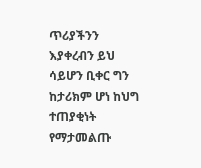ጥሪያችንን እያቀረብን ይህ ሳይሆን ቢቀር ግን ከታሪክም ሆነ ከህግ ተጠያቂነት የማታመልጡ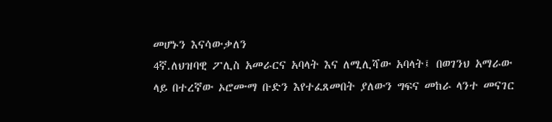መሆኑን እናሳውቃለን
4ኛ.ለህዝባዊ ፖሊስ አመራርና አባላት እና ለሚሊሻው አባላት፤ በወገንህ አማራው ላይ በተረኛው ኦሮሙማ ቡድን እየተፈጸመበት ያለውን ግፍና መከራ ላንተ መናገር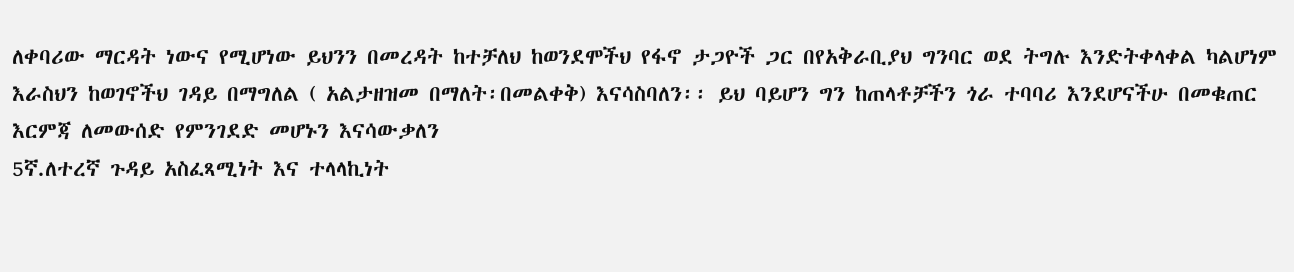ለቀባሪው ማርዳት ነውና የሚሆነው ይህንን በመረዳት ከተቻለህ ከወንደሞችህ የፋኖ ታጋዮች ጋር በየአቅራቢያህ ግንባር ወደ ትግሉ እንድትቀላቀል ካልሆነም እራስህን ከወገኖችህ ገዳይ በማግለል ( አልታዘዝመ በማለት፡በመልቀቅ) እናሳስባለን፡፡ ይህ ባይሆን ግን ከጠላቶቻችን ጎራ ተባባሪ እንደሆናችሁ በመቁጠር እርምጃ ለመውሰድ የምንገደድ መሆኑን እናሳውቃለን
5ኛ.ለተረኛ ጉዳይ አስፈጻሚነት እና ተላላኪነት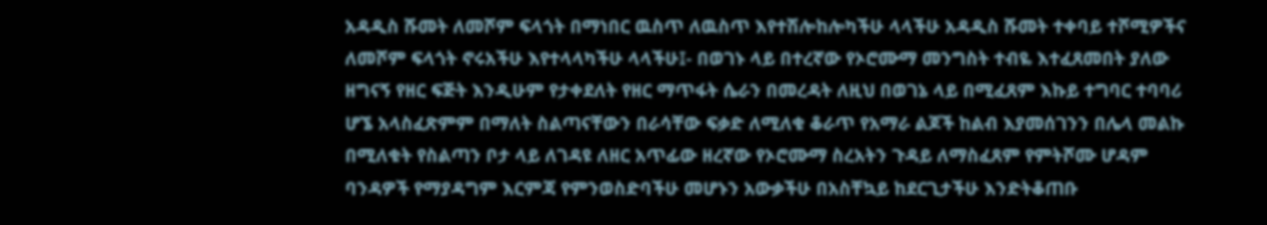አዳዲስ ሹመት ለመሾም ፍላጎት በማነበር ዉስጥ ለዉስጥ እየተሽሎከሎካችሁ ላላችሁ አዳዲስ ሹመት ተቀባይ ተሾሚዎችና ለመሾም ፍላጎት ኖሩአችሁ እየተላላካችሁ ላላችሁ፤- በወገኑ ላይ በተረኛው የኦሮሙማ መንግስት ተብዬ እተፈጸመበት ያለው ዘግናኝ የዘር ፍጅት እንዲሁም የታቀደለት የዘር ማጥፋት ሴራን በመረዳት ለዚህ በወገኔ ላይ በሚፈጸም እኩይ ተግባር ተባባሪ ሆኜ አላስፈጽምም በማለት ስልጣናቸውን በራሳቸው ፍቃድ ለሚለቁ ቆራጥ የአማራ ልጆች ከልብ እያመሰገንን በሌላ መልኩ በሚለቁት የስልጣን ቦታ ላይ ለገዳዩ ለዘር አጥፊው ዘረኛው የኦሮሙማ ስረአትን ጉዳይ ለማስፈጸም የምትሾሙ ሆዳም ባንዳዎች የማያዳግም እርምጃ የምንወስድባችሁ መሆኑን አውቃችሁ በአስቸኳይ ከደርጊታችሁ እንድትቆጠቡ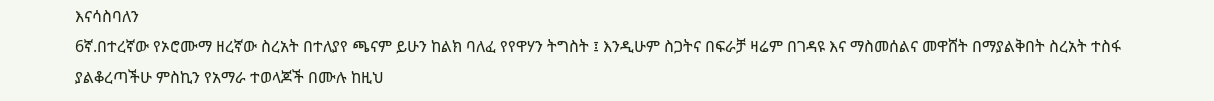እናሳስባለን
6ኛ.በተረኛው የኦሮሙማ ዘረኛው ስረአት በተለያየ ጫናም ይሁን ከልክ ባለፈ የየዋሃን ትግስት ፤ እንዲሁም ስጋትና በፍራቻ ዛሬም በገዳዩ እና ማስመሰልና መዋሸት በማያልቅበት ስረአት ተስፋ ያልቆረጣችሁ ምስኪን የአማራ ተወላጆች በሙሉ ከዚህ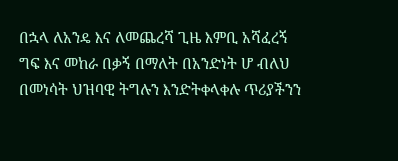በኋላ ለአንዴ እና ለመጨረሻ ጊዜ እምቢ አሻፈረኝ ግፍ እና መከራ በቃኝ በማለት በአንድነት ሆ ብለህ በመነሳት ህዝባዊ ትግሉን እንድትቀላቀሉ ጥሪያችንን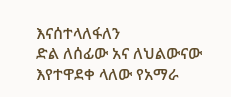እናሰተላለፋለን
ድል ለሰፊው አና ለህልውናው እየተዋደቀ ላለው የአማራ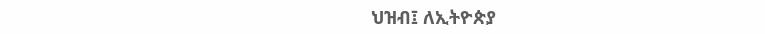ህዝብ፤ ለኢትዮጵያ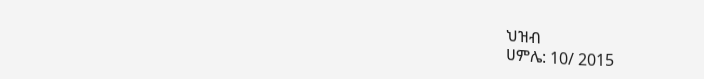ህዝብ
ሀምሌ: 10/ 2015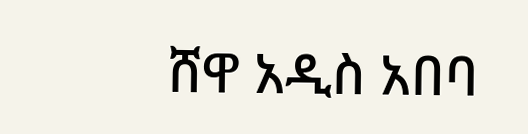ሸዋ አዲስ አበባ